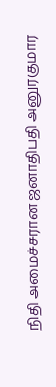நிதி அமைச்சரான ஜனாதிபதி அனுரகுமார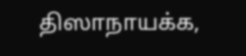திஸாநாயக்க,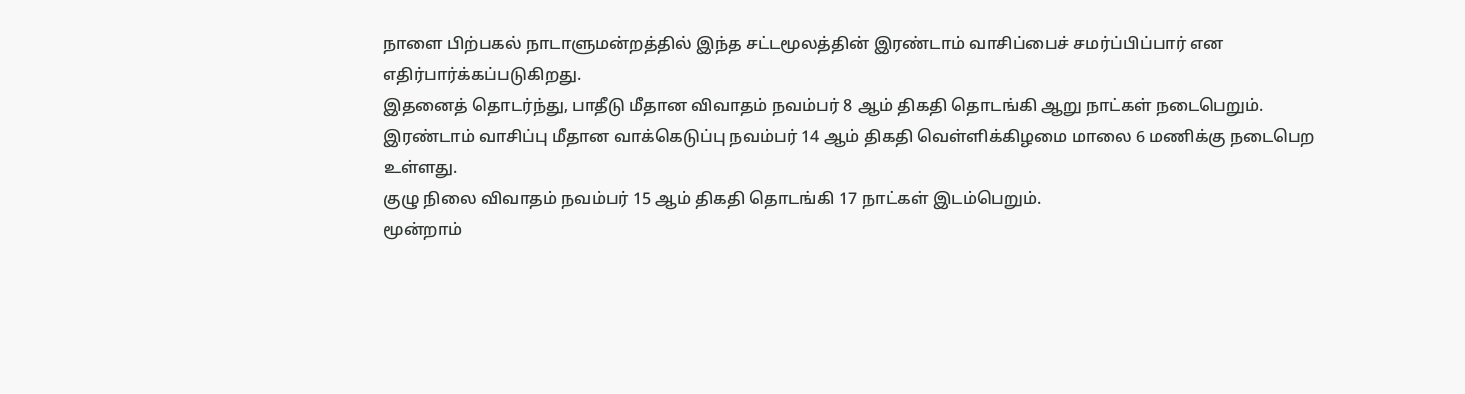நாளை பிற்பகல் நாடாளுமன்றத்தில் இந்த சட்டமூலத்தின் இரண்டாம் வாசிப்பைச் சமர்ப்பிப்பார் என எதிர்பார்க்கப்படுகிறது.
இதனைத் தொடர்ந்து, பாதீடு மீதான விவாதம் நவம்பர் 8 ஆம் திகதி தொடங்கி ஆறு நாட்கள் நடைபெறும்.
இரண்டாம் வாசிப்பு மீதான வாக்கெடுப்பு நவம்பர் 14 ஆம் திகதி வெள்ளிக்கிழமை மாலை 6 மணிக்கு நடைபெற உள்ளது.
குழு நிலை விவாதம் நவம்பர் 15 ஆம் திகதி தொடங்கி 17 நாட்கள் இடம்பெறும்.
மூன்றாம்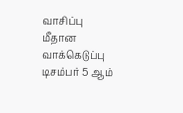வாசிப்பு மீதான வாக்கெடுப்பு டிசம்பர் 5 ஆம்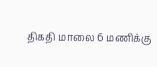திகதி மாலை 6 மணிக்கு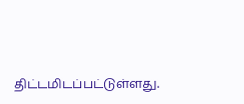திட்டமிடப்பட்டுள்ளது.